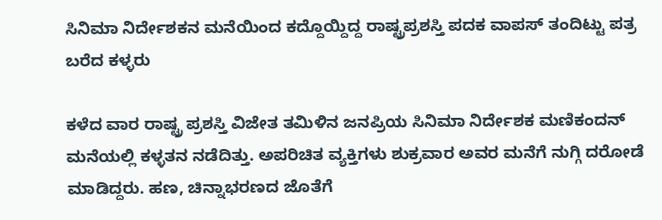ಸಿನಿಮಾ ನಿರ್ದೇಶಕನ ಮನೆಯಿಂದ ಕದ್ದೊಯ್ದಿದ್ದ ರಾಷ್ಟ್ರಪ್ರಶಸ್ತಿ ಪದಕ ವಾಪಸ್ ತಂದಿಟ್ಟು ಪತ್ರ ಬರೆದ ಕಳ್ಳರು

ಕಳೆದ ವಾರ ರಾಷ್ಟ್ರ ಪ್ರಶಸ್ತಿ ವಿಜೇತ ತಮಿಳಿನ ಜನಪ್ರಿಯ ಸಿನಿಮಾ ನಿರ್ದೇಶಕ ಮಣಿಕಂದನ್ ಮನೆಯಲ್ಲಿ ಕಳ್ಳತನ ನಡೆದಿತ್ತು. ಅಪರಿಚಿತ ವ್ಯಕ್ತಿಗಳು ಶುಕ್ರವಾರ ಅವರ ಮನೆಗೆ ನುಗ್ಗಿ ದರೋಡೆ ಮಾಡಿದ್ದರು. ಹಣ, ಚಿನ್ನಾಭರಣದ ಜೊತೆಗೆ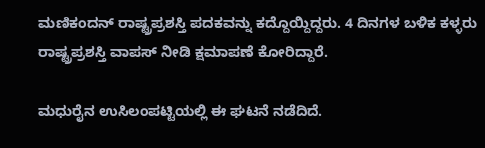ಮಣಿಕಂದನ್ ರಾಷ್ಟ್ರಪ್ರಶಸ್ತಿ ಪದಕವನ್ನು ಕದ್ದೊಯ್ದಿದ್ದರು. 4 ದಿನಗಳ ಬಳಿಕ ಕಳ್ಳರು ರಾಷ್ಟ್ರಪ್ರಶಸ್ತಿ ವಾಪಸ್ ನೀಡಿ ಕ್ಷಮಾಪಣೆ ಕೋರಿದ್ದಾರೆ.

ಮಧುರೈನ ಉಸಿಲಂಪಟ್ಟಿಯಲ್ಲಿ ಈ ಘಟನೆ ನಡೆದಿದೆ.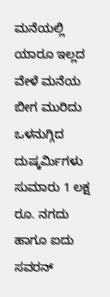ಮನೆಯಲ್ಲಿ ಯಾರೂ ಇಲ್ಲದ ವೇಳೆ ಮನೆಯ ಬೀಗ ಮುರಿದು ಒಳನುಗ್ಗಿದ ದುಷ್ಕರ್ಮಿಗಳು ಸುಮಾರು 1 ಲಕ್ಷ ರೂ. ನಗದು ಹಾಗೂ ಐದು ಸವರನ್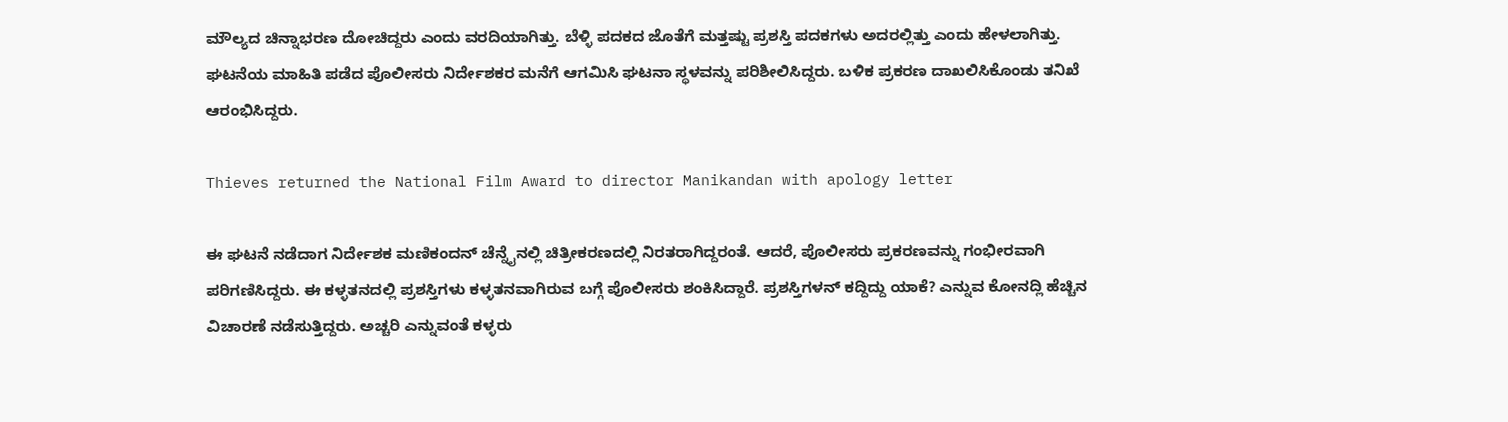ಮೌಲ್ಯದ ಚಿನ್ನಾಭರಣ ದೋಚಿದ್ದರು ಎಂದು ವರದಿಯಾಗಿತ್ತು. ಬೆಳ್ಳಿ ಪದಕದ ಜೊತೆಗೆ ಮತ್ತಷ್ಟು ಪ್ರಶಸ್ತಿ ಪದಕಗಳು ಅದರಲ್ಲಿತ್ತು ಎಂದು ಹೇಳಲಾಗಿತ್ತು. ಘಟನೆಯ ಮಾಹಿತಿ ಪಡೆದ ಪೊಲೀಸರು ನಿರ್ದೇಶಕರ ಮನೆಗೆ ಆಗಮಿಸಿ ಘಟನಾ ಸ್ಥಳವನ್ನು ಪರಿಶೀಲಿಸಿದ್ದರು. ಬಳಿಕ ಪ್ರಕರಣ ದಾಖಲಿಸಿಕೊಂಡು ತನಿಖೆ ಆರಂಭಿಸಿದ್ದರು.

Thieves returned the National Film Award to director Manikandan with apology letter

ಈ ಘಟನೆ ನಡೆದಾಗ ನಿರ್ದೇಶಕ ಮಣಿಕಂದನ್ ಚೆನ್ನೈನಲ್ಲಿ ಚಿತ್ರೀಕರಣದಲ್ಲಿ ನಿರತರಾಗಿದ್ದರಂತೆ. ಆದರೆ, ಪೊಲೀಸರು ಪ್ರಕರಣವನ್ನು ಗಂಭೀರವಾಗಿ ಪರಿಗಣಿಸಿದ್ದರು. ಈ ಕಳ್ಳತನದಲ್ಲಿ ಪ್ರಶಸ್ತಿಗಳು ಕಳ್ಳತನವಾಗಿರುವ ಬಗ್ಗೆ ಪೊಲೀಸರು ಶಂಕಿಸಿದ್ದಾರೆ. ಪ್ರಶಸ್ತಿಗಳನ್ ಕದ್ದಿದ್ದು ಯಾಕೆ? ಎನ್ನುವ ಕೋನದ್ಲಿ ಹೆಚ್ಚಿನ ವಿಚಾರಣೆ ನಡೆಸುತ್ತಿದ್ದರು. ಅಚ್ಚರಿ ಎನ್ನುವಂತೆ ಕಳ್ಳರು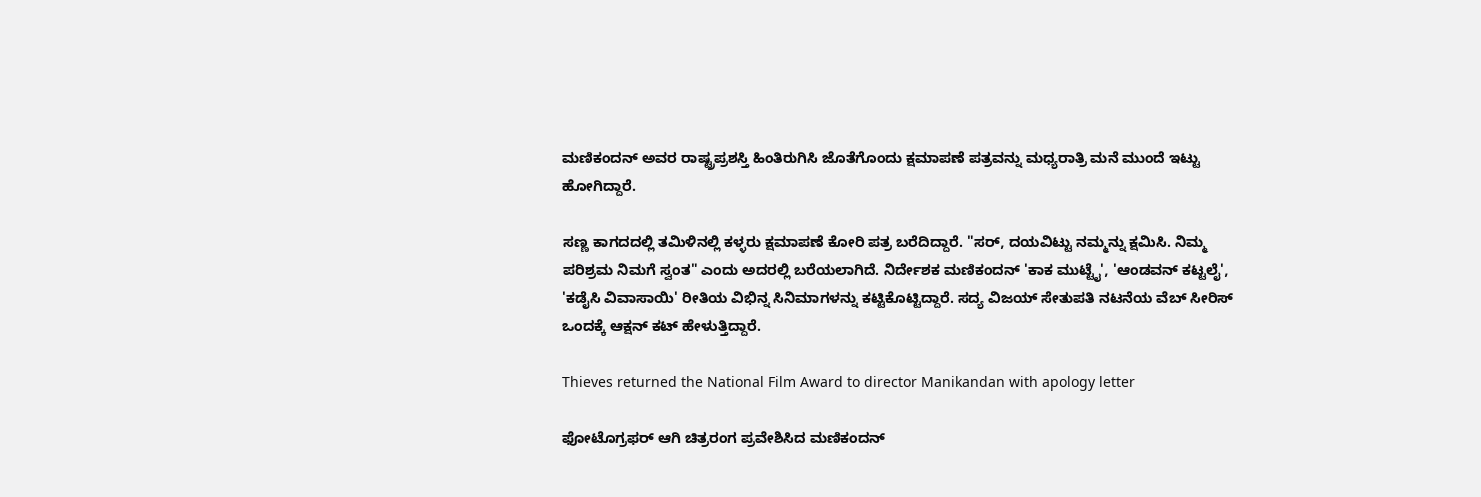ಮಣಿಕಂದನ್ ಅವರ ರಾಷ್ಟ್ರಪ್ರಶಸ್ತಿ ಹಿಂತಿರುಗಿಸಿ ಜೊತೆಗೊಂದು ಕ್ಷಮಾಪಣೆ ಪತ್ರವನ್ನು ಮಧ್ಯರಾತ್ರಿ ಮನೆ ಮುಂದೆ ಇಟ್ಟು ಹೋಗಿದ್ದಾರೆ.

ಸಣ್ಣ ಕಾಗದದಲ್ಲಿ ತಮಿಳಿನಲ್ಲಿ ಕಳ್ಳರು ಕ್ಷಮಾಪಣೆ ಕೋರಿ ಪತ್ರ ಬರೆದಿದ್ದಾರೆ. "ಸರ್, ದಯವಿಟ್ಟು ನಮ್ಮನ್ನು ಕ್ಷಮಿಸಿ. ನಿಮ್ಮ ಪರಿಶ್ರಮ ನಿಮಗೆ ಸ್ವಂತ" ಎಂದು ಅದರಲ್ಲಿ ಬರೆಯಲಾಗಿದೆ. ನಿರ್ದೇಶಕ ಮಣಿಕಂದನ್ 'ಕಾಕ ಮುಟ್ಟೈ', 'ಆಂಡವನ್ ಕಟ್ಟಲೈ', 'ಕಡೈಸಿ ವಿವಾಸಾಯಿ' ರೀತಿಯ ವಿಭಿನ್ನ ಸಿನಿಮಾಗಳನ್ನು ಕಟ್ಟಿಕೊಟ್ಟಿದ್ದಾರೆ. ಸದ್ಯ ವಿಜಯ್ ಸೇತುಪತಿ ನಟನೆಯ ವೆಬ್‌ ಸೀರಿಸ್ ಒಂದಕ್ಕೆ ಆಕ್ಷನ್ ಕಟ್ ಹೇಳುತ್ತಿದ್ದಾರೆ.

Thieves returned the National Film Award to director Manikandan with apology letter

ಫೋಟೊಗ್ರಫರ್ ಆಗಿ ಚಿತ್ರರಂಗ ಪ್ರವೇಶಿಸಿದ ಮಣಿಕಂದನ್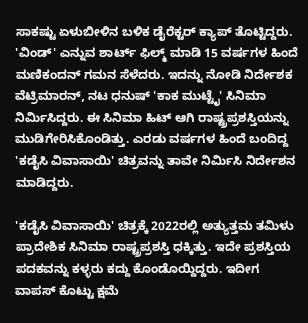ಸಾಕಷ್ಟು ಏಳುಬೀಳಿನ ಬಳಿಕ ಡೈರೆಕ್ಟರ್ ಕ್ಯಾಪ್ ತೊಟ್ಟಿದ್ದರು. 'ವಿಂಡ್' ಎನ್ನುವ ಶಾರ್ಟ್ ಫಿಲ್ಮ್ ಮಾಡಿ 15 ವರ್ಷಗಳ ಹಿಂದೆ ಮಣಿಕಂದನ್ ಗಮನ ಸೆಳೆದರು. ಇದನ್ನು ನೋಡಿ ನಿರ್ದೇಶಕ ವೆಟ್ರಿಮಾರನ್, ನಟ ಧನುಷ್ 'ಕಾಕ ಮುಟ್ಟೈ' ಸಿನಿಮಾ ನಿರ್ಮಿಸಿದ್ದರು. ಈ ಸಿನಿಮಾ ಹಿಟ್ ಆಗಿ ರಾಷ್ಟ್ರಪ್ರಶಸ್ತಿಯನ್ನು ಮುಡಿಗೇರಿಸಿಕೊಂಡಿತ್ತು. ಎರಡು ವರ್ಷಗಳ ಹಿಂದೆ ಬಂದಿದ್ದ 'ಕಡೈಸಿ ವಿವಾಸಾಯಿ' ಚಿತ್ರವನ್ನು ತಾವೇ ನಿರ್ಮಿಸಿ ನಿರ್ದೇಶನ ಮಾಡಿದ್ದರು.

'ಕಡೈಸಿ ವಿವಾಸಾಯಿ' ಚಿತ್ರಕ್ಕೆ 2022ರಲ್ಲಿ ಅತ್ಯುತ್ತಮ ತಮಿಳು ಪ್ರಾದೇಶಿಕ ಸಿನಿಮಾ ರಾಷ್ಟ್ರಪ್ರಶಸ್ತಿ ಧಕ್ಕಿತ್ತು. ಇದೇ ಪ್ರಶಸ್ತಿಯ ಪದಕವನ್ನು ಕಳ್ಳರು ಕದ್ದು ಕೊಂಡೊಯ್ದಿದ್ದರು. ಇದೀಗ ವಾಪಸ್ ಕೊಟ್ಟು ಕ್ಷಮೆ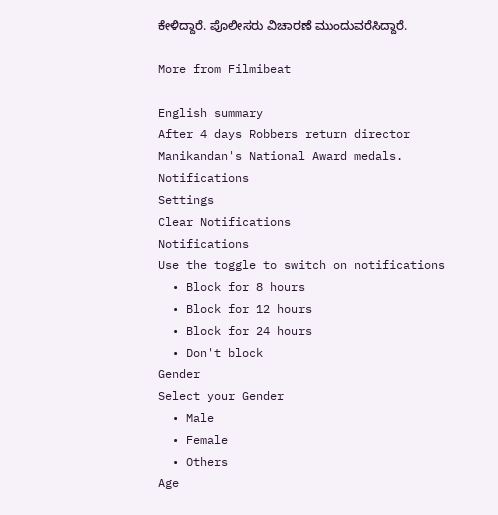ಕೇಳಿದ್ದಾರೆ. ಪೊಲೀಸರು ವಿಚಾರಣೆ ಮುಂದುವರೆಸಿದ್ದಾರೆ.

More from Filmibeat

English summary
After 4 days Robbers return director Manikandan's National Award medals.
Notifications
Settings
Clear Notifications
Notifications
Use the toggle to switch on notifications
  • Block for 8 hours
  • Block for 12 hours
  • Block for 24 hours
  • Don't block
Gender
Select your Gender
  • Male
  • Female
  • Others
Age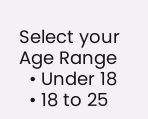Select your Age Range
  • Under 18
  • 18 to 25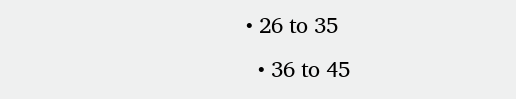• 26 to 35
  • 36 to 45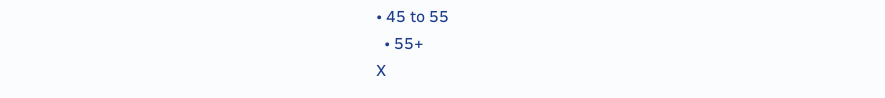• 45 to 55
  • 55+
X